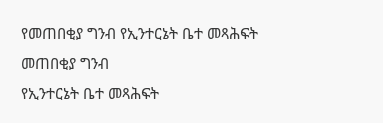የመጠበቂያ ግንብ የኢንተርኔት ቤተ መጻሕፍት
መጠበቂያ ግንብ
የኢንተርኔት ቤተ መጻሕፍት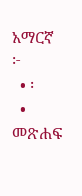አማርኛ
፦
  • ፡
  • መጽሐፍ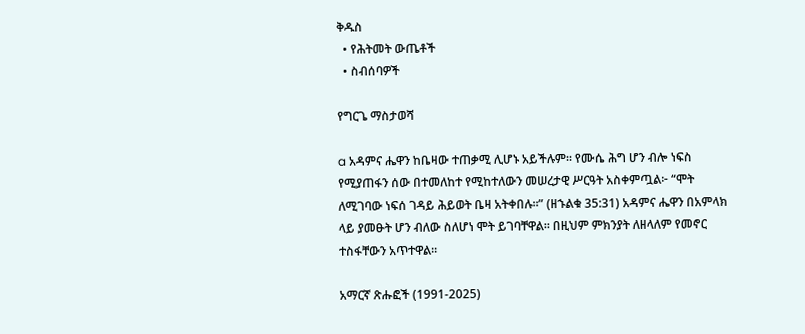ቅዱስ
  • የሕትመት ውጤቶች
  • ስብሰባዎች

የግርጌ ማስታወሻ

a አዳምና ሔዋን ከቤዛው ተጠቃሚ ሊሆኑ አይችሉም። የሙሴ ሕግ ሆን ብሎ ነፍስ የሚያጠፋን ሰው በተመለከተ የሚከተለውን መሠረታዊ ሥርዓት አስቀምጧል፦ “ሞት ለሚገባው ነፍሰ ገዳይ ሕይወት ቤዛ አትቀበሉ።” (ዘኁልቁ 35:31) አዳምና ሔዋን በአምላክ ላይ ያመፁት ሆን ብለው ስለሆነ ሞት ይገባቸዋል። በዚህም ምክንያት ለዘላለም የመኖር ተስፋቸውን አጥተዋል።

አማርኛ ጽሑፎች (1991-2025)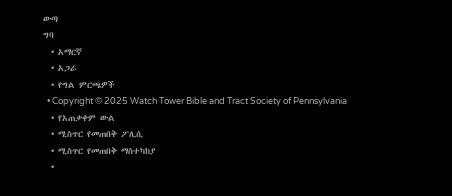ውጣ
ግባ
  • አማርኛ
  • አጋራ
  • የግል ምርጫዎች
  • Copyright © 2025 Watch Tower Bible and Tract Society of Pennsylvania
  • የአጠቃቀም ውል
  • ሚስጥር የመጠበቅ ፖሊሲ
  • ሚስጥር የመጠበቅ ማስተካከያ
  •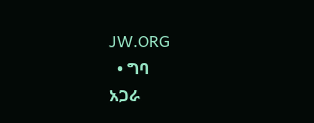JW.ORG
  • ግባ
አጋራ